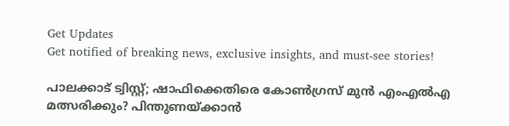Get Updates
Get notified of breaking news, exclusive insights, and must-see stories!

പാലക്കാട് ട്വിസ്റ്റ്; ഷാഫിക്കെതിരെ കോൺഗ്രസ് മുൻ എംഎൽഎ മത്സരിക്കും? പിന്തുണയ്ക്കാൻ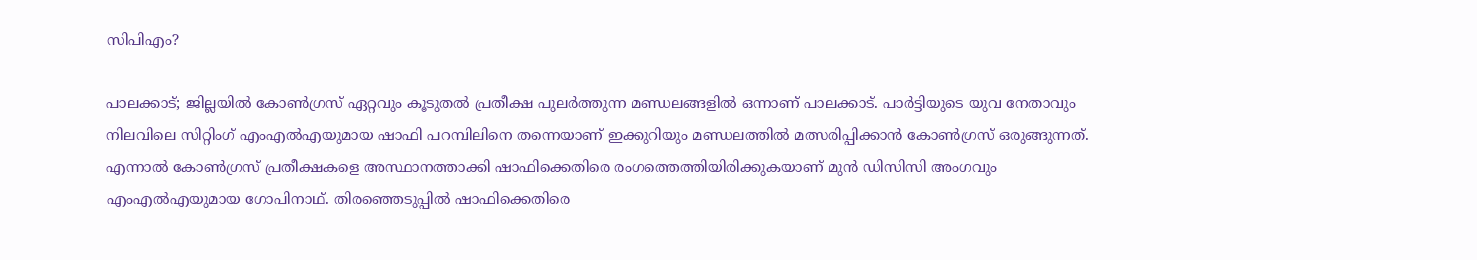സിപിഎം?

പാലക്കാട്; ജില്ലയിൽ കോൺഗ്രസ് ഏറ്റവും കൂടുതൽ പ്രതീക്ഷ പുലർത്തുന്ന മണ്ഡലങ്ങളിൽ ഒന്നാണ് പാലക്കാട്. പാർട്ടിയുടെ യുവ നേതാവും നിലവിലെ സിറ്റിംഗ് എംഎൽഎയുമായ ഷാഫി പറമ്പിലിനെ തന്നെയാണ് ഇക്കുറിയും മണ്ഡലത്തിൽ മത്സരിപ്പിക്കാൻ കോൺഗ്രസ് ഒരുങ്ങുന്നത്. എന്നാൽ കോൺഗ്രസ് പ്രതീക്ഷകളെ അസ്ഥാനത്താക്കി ഷാഫിക്കെതിരെ രംഗത്തെത്തിയിരിക്കുകയാണ് മുൻ ഡിസിസി അംഗവും എംഎൽഎയുമായ ഗോപിനാഥ്. തിരഞ്ഞെടുപ്പിൽ ഷാഫിക്കെതിരെ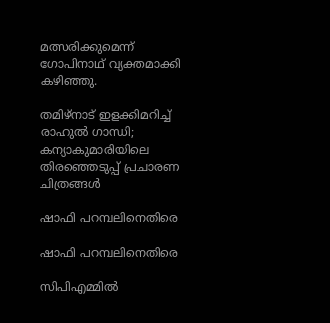മത്സരിക്കുമെന്ന് ഗോപിനാഥ് വ്യക്തമാക്കി കഴിഞ്ഞു.

തമിഴ്‌നാട് ഇളക്കിമറിച്ച് രാഹുല്‍ ഗാന്ധി; കന്യാകുമാരിയിലെ തിരഞ്ഞെടുപ്പ് പ്രചാരണ ചിത്രങ്ങള്‍

ഷാഫി പറമ്പലിനെതിരെ

ഷാഫി പറമ്പലിനെതിരെ

സിപിഎമ്മിൽ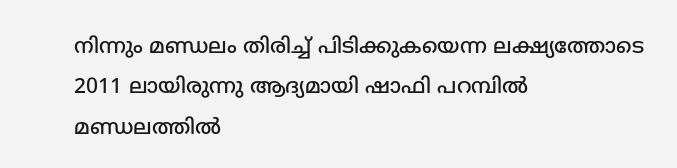നിന്നും മണ്ഡലം തിരിച്ച് പിടിക്കുകയെന്ന ലക്ഷ്യത്തോടെ 2011 ലായിരുന്നു ആദ്യമായി ഷാഫി പറമ്പിൽ മണ്ഡലത്തിൽ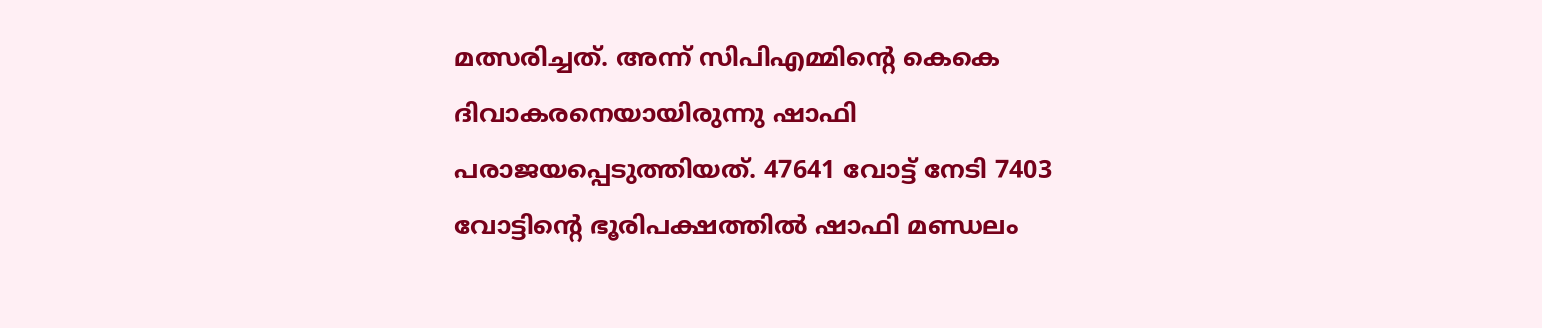മത്സരിച്ചത്. അന്ന് സിപിഎമ്മിന്റെ കെകെ ദിവാകരനെയായിരുന്നു ഷാഫി പരാജയപ്പെടുത്തിയത്. 47641 വോട്ട് നേടി 7403 വോട്ടിന്റെ ഭൂരിപക്ഷത്തിൽ ഷാഫി മണ്ഡലം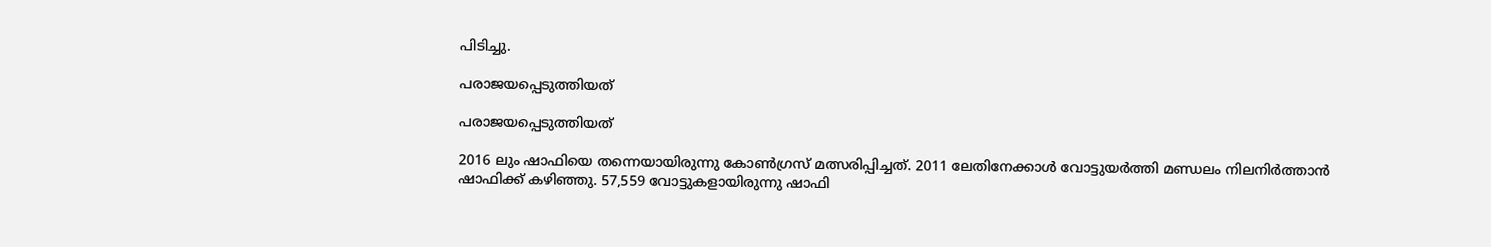പിടിച്ചു.

പരാജയപ്പെടുത്തിയത്

പരാജയപ്പെടുത്തിയത്

2016 ലും ഷാഫിയെ തന്നെയായിരുന്നു കോൺഗ്രസ് മത്സരിപ്പിച്ചത്. 2011 ലേതിനേക്കാൾ വോട്ടുയർത്തി മണ്ഡലം നിലനിർത്താൻ ഷാഫിക്ക് കഴിഞ്ഞു. 57,559 വോട്ടുകളായിരുന്നു ഷാഫി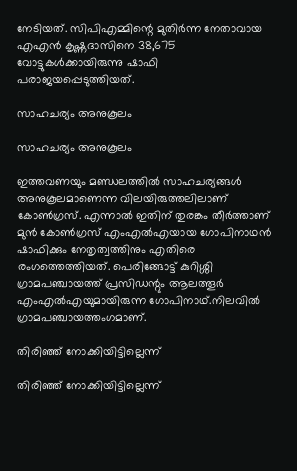നേടിയത്. സിപിഎമ്മിന്റെ മുതിർന്ന നേതാവായ എഎൻ കൃഷ്ണദാസിനെ 38,675 വോട്ടുകൾക്കായിരുന്നു ഷാഫി പരാജയപ്പെടുത്തിയത്.

സാഹചര്യം അനുകൂലം

സാഹചര്യം അനുകൂലം

ഇത്തവണയും മണ്ഡലത്തിൽ സാഹചര്യങ്ങൾ അനുകൂലമാണെന്ന വിലയിരുത്തലിലാണ് കോൺഗ്രസ്. എന്നാൽ ഇതിന് തുരങ്കം തീർത്താണ് മുൻ കോൺഗ്രസ് എംഎൽഎയായ ഗോപിനാഥൻ ഷാഫിക്കും നേതൃത്വത്തിനും എതിരെ രംഗത്തെത്തിയത്. പെരിങ്ങോട്ട് കുറിശ്ശി ഗ്രാമപഞ്ചായത്ത് പ്രസിഡന്റും ആലത്തൂര്‍ എംഎല്‍എയുമായിരുന്ന ഗോപിനാഥ്.നിലവിൽ ഗ്രാമപഞ്ചായത്തംഗമാണ്.

തിരിഞ്ഞ് നോക്കിയിട്ടില്ലെന്ന്

തിരിഞ്ഞ് നോക്കിയിട്ടില്ലെന്ന്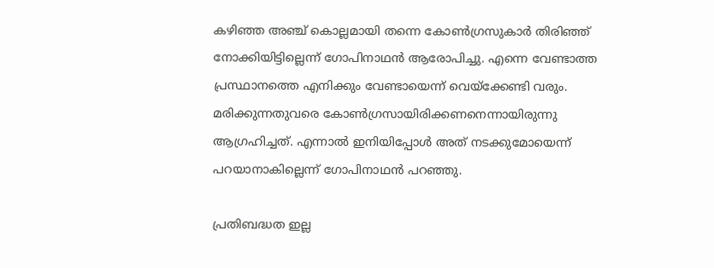കഴിഞ്ഞ അഞ്ച് കൊല്ലമായി തന്നെ കോൺഗ്രസുകാർ തിരിഞ്ഞ് നോക്കിയിട്ടില്ലെന്ന് ഗോപിനാഥൻ ആരോപിച്ചു. എന്നെ വേണ്ടാത്ത പ്രസ്ഥാനത്തെ എനിക്കും വേണ്ടായെന്ന് വെയ്ക്കേണ്ടി വരും. മരിക്കുന്നതുവരെ കോൺഗ്രസായിരിക്കണനെന്നായിരുന്നു ആഗ്രഹിച്ചത്. എന്നാൽ ഇനിയിപ്പോൾ അത് നടക്കുമോയെന്ന് പറയാനാകില്ലെന്ന് ഗോപിനാഥൻ പറഞ്ഞു.

പ്രതിബദ്ധത ഇല്ല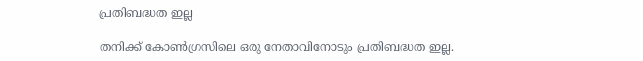പ്രതിബദ്ധത ഇല്ല

തനിക്ക് കോൺഗ്രസിലെ ഒരു നേതാവിനോടും പ്രതിബദ്ധത ഇല്ല.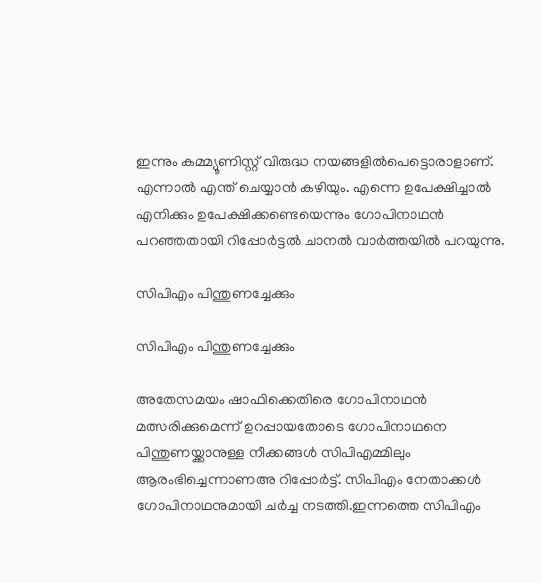ഇന്നും കമ്മ്യൂണിസ്റ്റ് വിരുദ്ധ നയങ്ങളില്‍പെട്ടൊരാളാണ്. എന്നാല്‍ എന്ത് ചെയ്യാന്‍ കഴിയും. എന്നെ ഉപേക്ഷിച്ചാല്‍ എനിക്കും ഉപേക്ഷിക്കണ്ടെയെന്നും ഗോപിനാഥൻ പറഞ്ഞതായി റിപ്പോർട്ടൽ ചാനൽ വാർത്തയിൽ പറയുന്നു.

സിപിഎം പിന്തുണച്ചേക്കും

സിപിഎം പിന്തുണച്ചേക്കും

അതേസമയം ഷാഫിക്കെതിരെ ഗോപിനാഥൻ മത്സരിക്കുമെന്ന് ഉറപ്പായതോടെ ഗോപിനാഥനെ പിന്തുണയ്ക്കാനുള്ള നീക്കങ്ങൾ സിപിഎമ്മിലും ആരംഭിച്ചെന്നാണഅ റിപ്പോർട്ട്. സിപിഎം നേതാക്കൾ ഗോപിനാഥനുമായി ചർച്ച നടത്തി.ഇന്നത്തെ സിപിഎം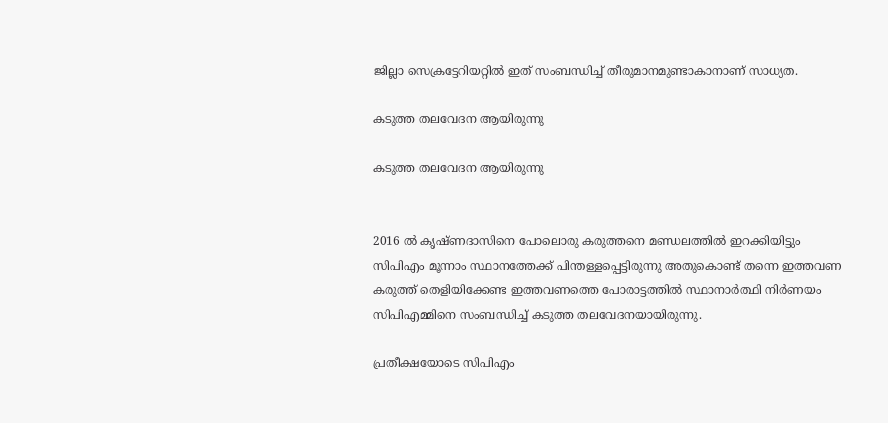ജില്ലാ സെക്രട്ടേറിയറ്റില്‍ ഇത് സംബന്ധിച്ച് തീരുമാനമുണ്ടാകാനാണ് സാധ്യത.

കടുത്ത തലവേദന ആയിരുന്നു

കടുത്ത തലവേദന ആയിരുന്നു


2016 ൽ കൃഷ്ണദാസിനെ പോലൊരു കരുത്തനെ മണ്ഡലത്തിൽ ഇറക്കിയിട്ടും സിപിഎം മൂന്നാം സ്ഥാനത്തേക്ക് പിന്തള്ളപ്പെട്ടിരുന്നു അതുകൊണ്ട് തന്നെ ഇത്തവണ കരുത്ത് തെളിയിക്കേണ്ട ഇത്തവണത്തെ പോരാട്ടത്തിൽ സ്ഥാനാർത്ഥി നിർണയം സിപിഎമ്മിനെ സംബന്ധിച്ച് കടുത്ത തലവേദനയായിരുന്നു.

പ്രതീക്ഷയോടെ സിപിഎം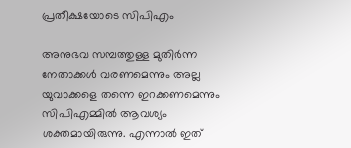പ്രതീക്ഷയോടെ സിപിഎം

അനുഭവ സമ്പത്തുള്ള മുതിർന്ന നേതാക്കൾ വരണമെന്നും അല്ല യുവാക്കളെ തന്നെ ഇറക്കണമെന്നും സിപിഎമ്മിൽ ആവശ്യം ശക്തമായിരുന്നു. എന്നാൽ ഇത്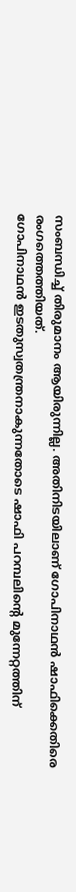സംബന്ധിച്ച് തിരുമാനം ആയിരുന്നില്ല. അതിനിടയിലാണ് ഗോപിനാഥൻ ഷാഫിക്കെതിരെ രംഗത്തെത്തിയത്.
ഗോപിനാഥൻ ഇടതുസ്വതന്ത്രനാകുന്നതോടെ ഷാഫി പറമ്പലിന്റെ മുന്നേറ്റത്തിന്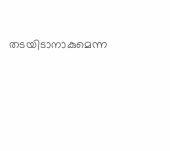തടയിടാനാകുമെന്ന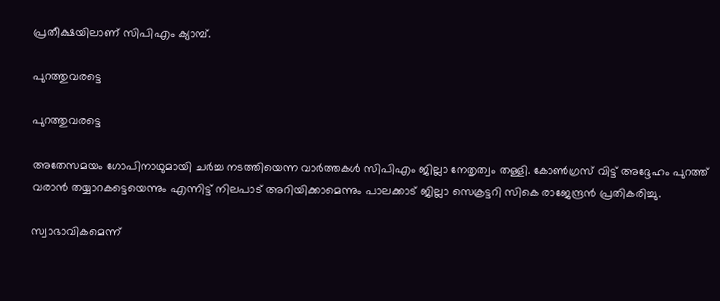പ്രതീക്ഷയിലാണ് സിപിഎം ക്യാമ്പ്.

പുറത്തുവരട്ടെ

പുറത്തുവരട്ടെ

അതേസമയം ഗോപിനാഥുമായി ചർച്ച നടത്തിയെന്ന വാർത്തകൾ സിപിഎം ജില്ലാ നേതൃത്വം തള്ളി. കോൺഗ്രസ് വിട്ട് അദ്ദേഹം പുറത്ത് വരാൻ തയ്യാറകട്ടെയെന്നും എന്നിട്ട് നിലപാട് അറിയിക്കാമെന്നും പാലക്കാട് ജില്ലാ സെക്രട്ടറി സികെ രാജേന്ദ്രൻ പ്രതികരിച്ചു.

സ്വാഭാവികമെന്ന്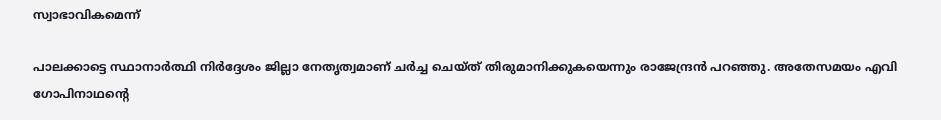സ്വാഭാവികമെന്ന്

പാലക്കാട്ടെ സ്ഥാനാർത്ഥി നിർദ്ദേശം ജില്ലാ നേതൃത്വമാണ് ചർച്ച ചെയ്ത് തിരുമാനിക്കുകയെന്നും രാജേന്ദ്രൻ പറഞ്ഞു. അതേസമയം എവി ഗോപിനാഥന്റെ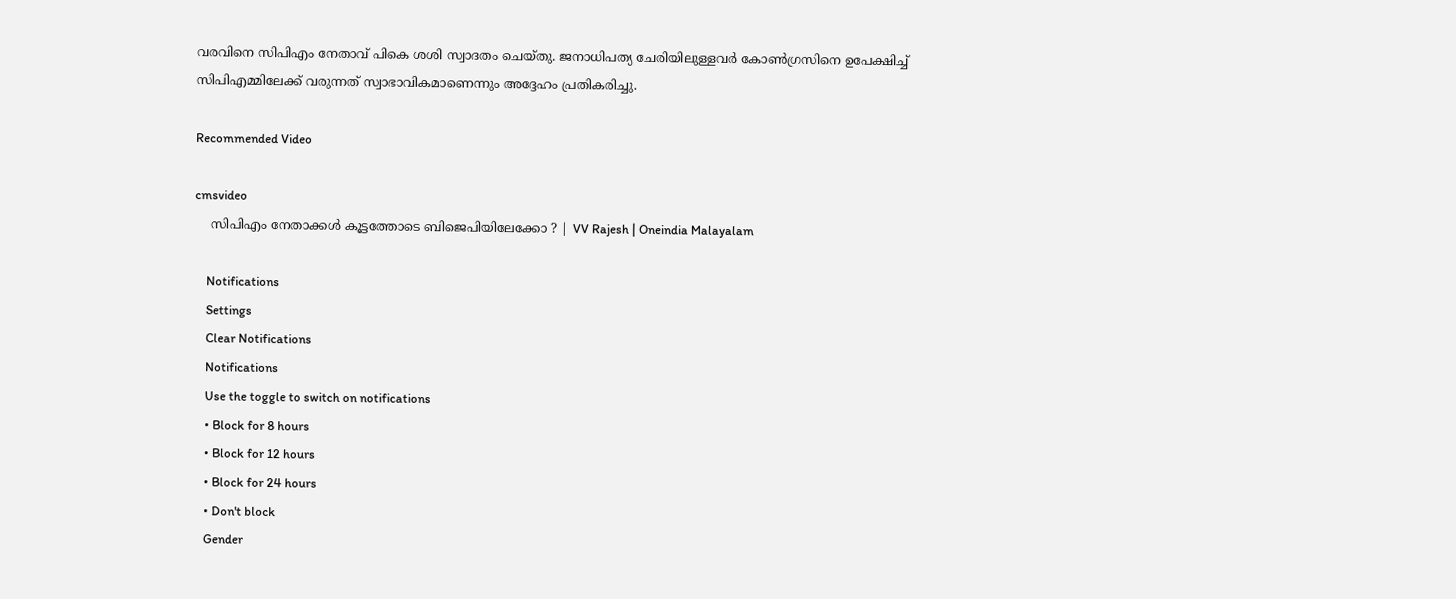വരവിനെ സിപിഎം നേതാവ് പികെ ശശി സ്വാദതം ചെയ്തു. ജനാധിപത്യ ചേരിയിലുള്ളവർ കോൺഗ്രസിനെ ഉപേക്ഷിച്ച് സിപിഎമ്മിലേക്ക് വരുന്നത് സ്വാഭാവികമാണെന്നും അദ്ദേഹം പ്രതികരിച്ചു.

Recommended Video

cmsvideo
    സിപിഎം നേതാക്കൾ കൂട്ടത്തോടെ ബിജെപിയിലേക്കോ ? | VV Rajesh | Oneindia Malayalam

    Notifications
    Settings
    Clear Notifications
    Notifications
    Use the toggle to switch on notifications
    • Block for 8 hours
    • Block for 12 hours
    • Block for 24 hours
    • Don't block
    Gender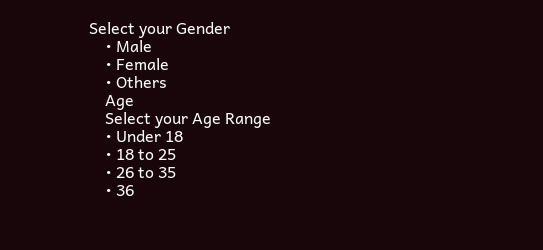Select your Gender
    • Male
    • Female
    • Others
    Age
    Select your Age Range
    • Under 18
    • 18 to 25
    • 26 to 35
    • 36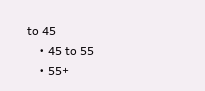to 45
    • 45 to 55
    • 55+